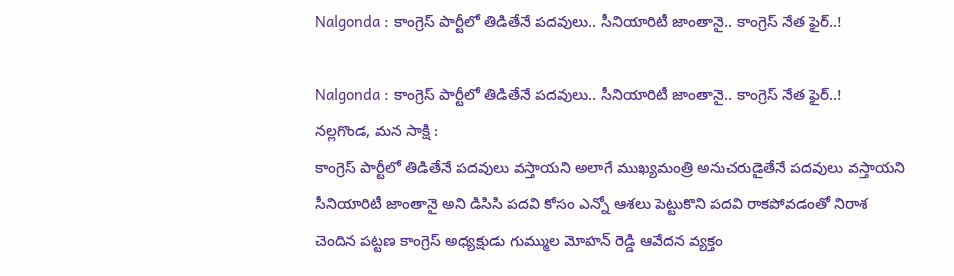Nalgonda : కాంగ్రెస్ పార్టీలో తిడితేనే పదవులు.. సీనియారిటీ జాంతానై.. కాంగ్రెస్ నేత ఫైర్..!

Nalgonda : కాంగ్రెస్ పార్టీలో తిడితేనే పదవులు.. సీనియారిటీ జాంతానై.. కాంగ్రెస్ నేత ఫైర్..!
నల్లగొండ, మన సాక్షి :
కాంగ్రెస్ పార్టీలో తిడితేనే పదవులు వస్తాయని అలాగే ముఖ్యమంత్రి అనుచరుడైతేనే పదవులు వస్తాయని సీనియారిటీ జాంతానై అని డిసిసి పదవి కోసం ఎన్నో ఆశలు పెట్టుకొని పదవి రాకపోవడంతో నిరాశ చెందిన పట్టణ కాంగ్రెస్ అధ్యక్షుడు గుమ్ముల మోహన్ రెడ్డి ఆవేదన వ్యక్తం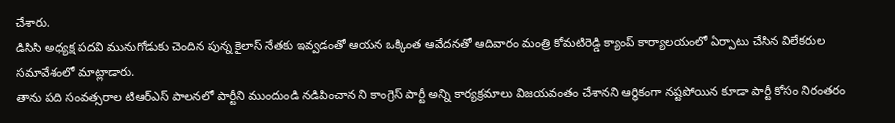చేశారు.
డిసిసి అధ్యక్ష పదవి మునుగోడుకు చెందిన పున్న కైలాస్ నేతకు ఇవ్వడంతో ఆయన ఒక్కింత ఆవేదనతో ఆదివారం మంత్రి కోమటిరెడ్డి క్యాంప్ కార్యాలయంలో ఏర్పాటు చేసిన విలేకరుల సమావేశంలో మాట్లాడారు.
తాను పది సంవత్సరాల టిఆర్ఎస్ పాలనలో పార్టీని ముందుండి నడిపించాన ని కాంగ్రెస్ పార్టీ అన్ని కార్యక్రమాలు విజయవంతం చేశానని ఆర్థికంగా నష్టపోయిన కూడా పార్టీ కోసం నిరంతరం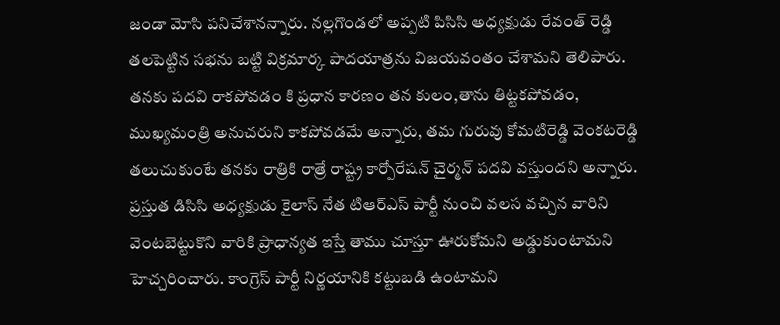జండా మోసి పనిచేశానన్నారు. నల్లగొండలో అప్పటి పిసిసి అధ్యక్షుడు రేవంత్ రెడ్డి తలపెట్టిన సభను బట్టి విక్రమార్క పాదయాత్రను విజయవంతం చేశామని తెలిపారు.
తనకు పదవి రాకపోవడం కి ప్రధాన కారణం తన కులం,తాను తిట్టకపోవడం, ముఖ్యమంత్రి అనుచరుని కాకపోవడమే అన్నారు, తమ గురువు కోమటిరెడ్డి వెంకటరెడ్డి తలుచుకుంటే తనకు రాత్రికి రాత్రే రాష్ట్ర కార్పోరేషన్ చైర్మన్ పదవి వస్తుందని అన్నారు.
ప్రస్తుత డిసిసి అధ్యక్షుడు కైలాస్ నేత టిఆర్ఎస్ పార్టీ నుంచి వలస వచ్చిన వారిని వెంటబెట్టుకొని వారికి ప్రాధాన్యత ఇస్తే తాము చూస్తూ ఊరుకోమని అడ్డుకుంటామని హెచ్చరించారు. కాంగ్రెస్ పార్టీ నిర్ణయానికి కట్టుబడి ఉంటామని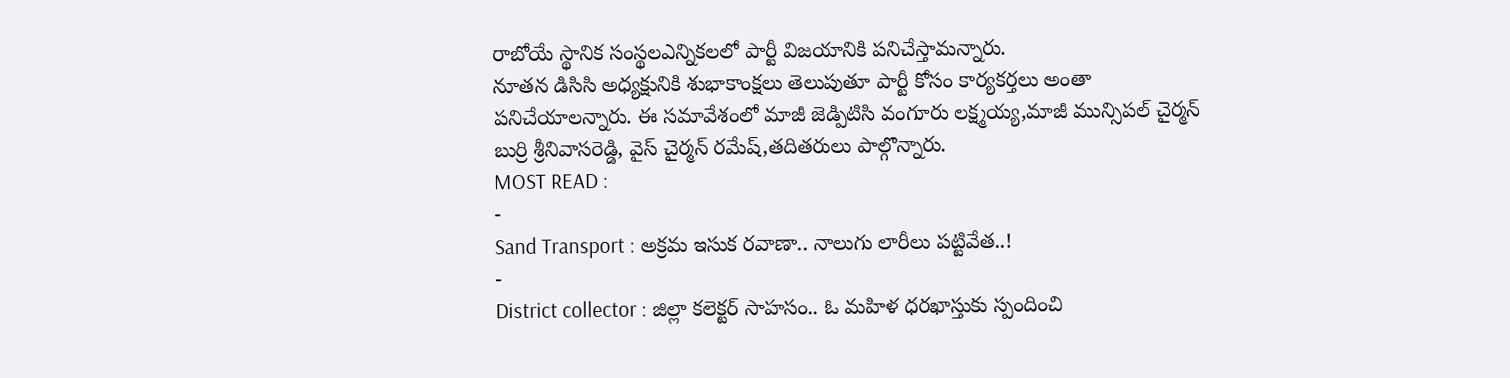రాబోయే స్థానిక సంస్థలఎన్నికలలో పార్టీ విజయానికి పనిచేస్తామన్నారు.
నూతన డిసిసి అధ్యక్షునికి శుభాకాంక్షలు తెలుపుతూ పార్టీ కోసం కార్యకర్తలు అంతా పనిచేయాలన్నారు. ఈ సమావేశంలో మాజీ జెడ్పిటిసి వంగూరు లక్ష్మయ్య,మాజీ మున్సిపల్ చైర్మన్ బుర్రి శ్రీనివాసరెడ్డి, వైస్ చైర్మన్ రమేష్,తదితరులు పాల్గొన్నారు.
MOST READ :
-
Sand Transport : అక్రమ ఇసుక రవాణా.. నాలుగు లారీలు పట్టివేత..!
-
District collector : జిల్లా కలెక్టర్ సాహసం.. ఓ మహిళ ధరఖాస్తుకు స్పందించి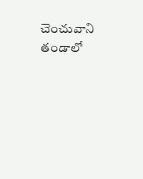చెంచువాని తండాలో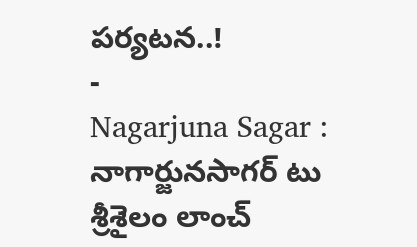పర్యటన..!
-
Nagarjuna Sagar : నాగార్జునసాగర్ టు శ్రీశైలం లాంచ్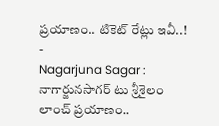ప్రయాణం.. టికెట్ రేట్లు ఇవీ..!
-
Nagarjuna Sagar : నాగార్జునసాగర్ టు శ్రీశైలం లాంచ్ ప్రయాణం..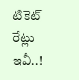టికెట్ రేట్లు ఇవీ..!